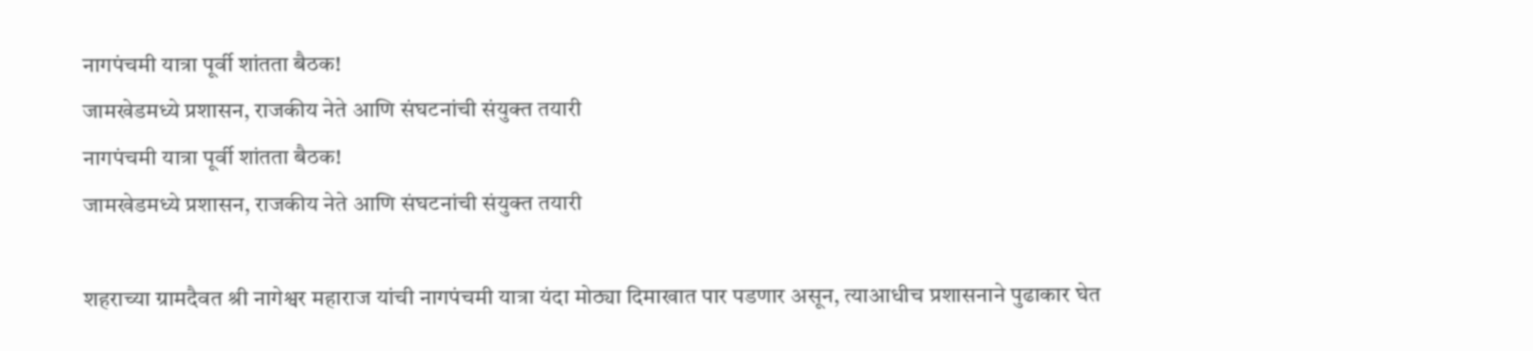नागपंचमी यात्रा पूर्वी शांतता बैठक!
जामखेडमध्ये प्रशासन, राजकीय नेते आणि संघटनांची संयुक्त तयारी
नागपंचमी यात्रा पूर्वी शांतता बैठक!
जामखेडमध्ये प्रशासन, राजकीय नेते आणि संघटनांची संयुक्त तयारी

शहराच्या ग्रामदैवत श्री नागेश्वर महाराज यांची नागपंचमी यात्रा यंदा मोठ्या दिमाखात पार पडणार असून, त्याआधीच प्रशासनाने पुढाकार घेत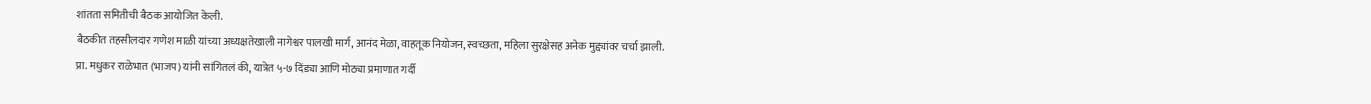शांतता समितीची बैठक आयोजित केली.
बैठकीत तहसीलदार गणेश माळी यांच्या अध्यक्षतेखाली नागेश्वर पालखी मार्ग, आनंद मेळा, वाहतूक नियोजन, स्वच्छता, महिला सुरक्षेसह अनेक मुद्द्यांवर चर्चा झाली.
प्रा. मधुकर राळेभात (भाजप) यांनी सांगितलं की, यात्रेत ५-७ दिंड्या आणि मोठ्या प्रमाणात गर्दी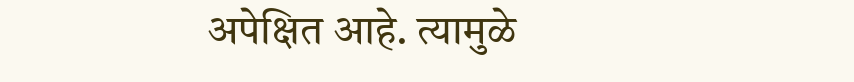अपेक्षित आहे. त्यामुळे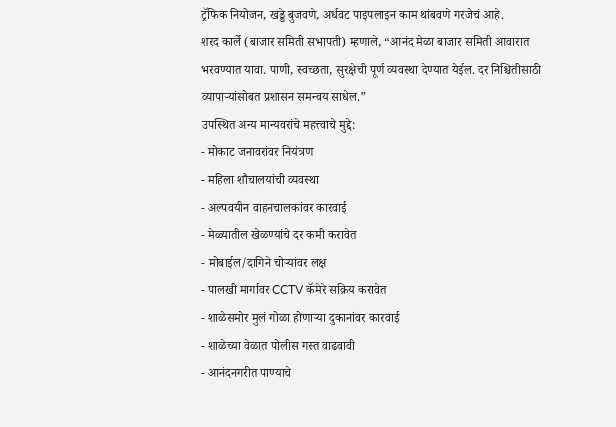ट्रॅफिक नियोजन, खड्डे बुजवणे, अर्धवट पाइपलाइन काम थांबवणे गरजेचं आहे.
शरद कार्ले (बाजार समिती सभापती) म्हणाले, “आनंद मेळा बाजार समिती आवारात भरवण्यात यावा. पाणी, स्वच्छता, सुरक्षेची पूर्ण व्यवस्था देण्यात येईल. दर निश्चितीसाठी व्यापाऱ्यांसोबत प्रशासन समन्वय साधेल.”
उपस्थित अन्य मान्यवरांचे महत्त्वाचे मुद्दे:
- मोकाट जनावरांवर नियंत्रण
- महिला शौचालयांची व्यवस्था
- अल्पवयीन वाहनचालकांवर कारवाई
- मेळ्यातील खेळण्यांचे दर कमी करावेत
- मोबाईल/दागिने चोऱ्यांवर लक्ष
- पालखी मार्गावर CCTV कॅमेरे सक्रिय करावेत
- शाळेसमोर मुलं गोळा होणाऱ्या दुकानांवर कारवाई
- शाळेच्या वेळात पोलीस गस्त वाढवावी
- आनंदनगरीत पाण्याचे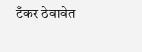टँकर ठेवावेत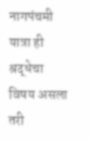नागपंचमी यात्रा ही श्रद्धेचा विषय असला तरी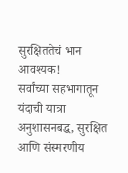सुरक्षिततेचं भान आवश्यक!
सर्वांच्या सहभागातून यंदाची यात्रा अनुशासनबद्ध, सुरक्षित आणि संस्मरणीय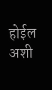होईल अशी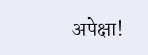अपेक्षा!